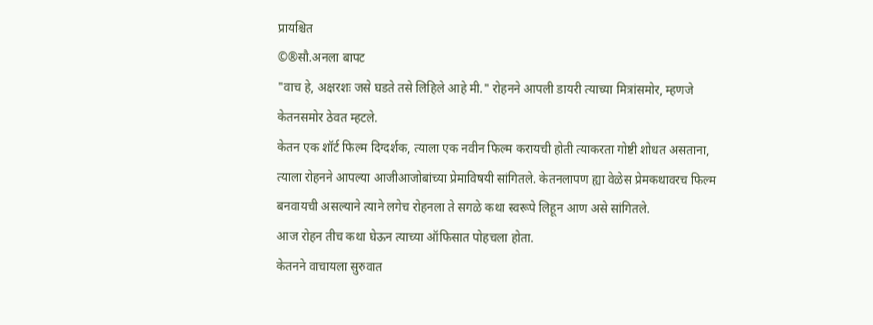प्रायश्चित
©®सौ.अनला बापट
"वाच हे, अक्षरशः जसे घडते तसे लिहिले आहे मी." रोहनने आपली डायरी त्याच्या मित्रांसमोर, म्हणजे केतनसमोर ठेवत म्हटले.
केतन एक शॉर्ट फिल्म दिग्दर्शक, त्याला एक नवीन फिल्म करायची होती त्याकरता गोष्टी शोधत असताना, त्याला रोहनने आपल्या आजीआजोबांच्या प्रेमाविषयी सांगितले. केतनलापण ह्या वेळेस प्रेमकथावरच फिल्म बनवायची असल्याने त्याने लगेच रोहनला ते सगळे कथा स्वरूपे लिहून आण असे सांगितले.
आज रोहन तीच कथा घेऊन त्याच्या ऑफिसात पोहचला होता.
केतनने वाचायला सुरुवात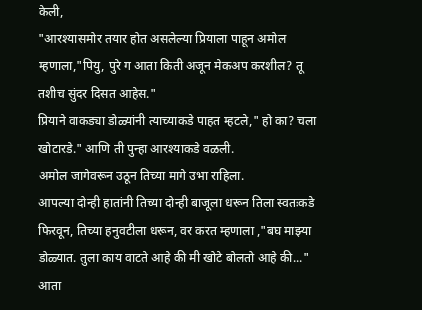केली,
"आरश्यासमोर तयार होत असलेल्या प्रियाला पाहून अमोल म्हणाला,"पियु, पुरे ग आता किती अजून मेकअप करशील? तू तशीच सुंदर दिसत आहेस."
प्रियाने वाकड्या डोळ्यांनी त्याच्याकडे पाहत म्हटले," हो का? चला खोटारडे." आणि ती पुन्हा आरश्याकडे वळली.
अमोल जागेवरून उठून तिच्या मागे उभा राहिला.
आपल्या दोन्ही हातांनी तिच्या दोन्ही बाजूला धरून तिला स्वतःकडे फिरवून, तिच्या हनुवटीला धरून, वर करत म्हणाला ,"बघ माझ्या डोळ्यात. तुला काय वाटते आहे की मी खोटे बोलतो आहे की..."
आता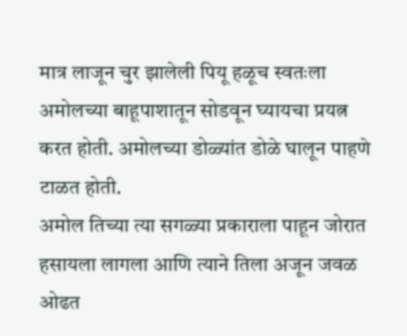मात्र लाजून चुर झालेली पियू हळूच स्वतःला अमोलच्या बाहूपाशातून सोडवून घ्यायचा प्रयत्न करत होती. अमोलच्या डोळ्यांत डोळे घालून पाहणे टाळत होती.
अमोल तिच्या त्या सगळ्या प्रकाराला पाहून जोरात हसायला लागला आणि त्याने तिला अजून जवळ ओढत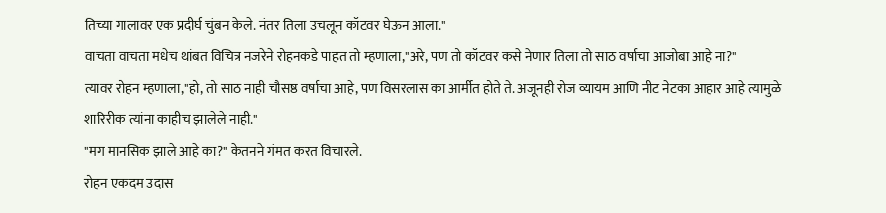तिच्या गालावर एक प्रदीर्घ चुंबन केले. नंतर तिला उचलून कॉटवर घेऊन आला."
वाचता वाचता मधेच थांबत विचित्र नजरेने रोहनकडे पाहत तो म्हणाला,"अरे, पण तो कॉटवर कसे नेणार तिला तो साठ वर्षाचा आजोबा आहे ना?"
त्यावर रोहन म्हणाला,"हो, तो साठ नाही चौसष्ठ वर्षाचा आहे, पण विसरलास का आर्मीत होते ते. अजूनही रोज व्यायम आणि नीट नेटका आहार आहे त्यामुळे शारिरीक त्यांना काहीच झालेले नाही."
"मग मानसिक झाले आहे का?" केतनने गंमत करत विचारले.
रोहन एकदम उदास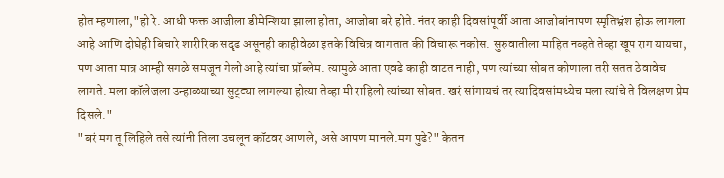होत म्हणाला,"हो रे. आधी फक्त आजीला डीमेन्शिया झाला होता, आजोबा बरे होते. नंतर काही दिवसांपूर्वी आता आजोबांनापण स्मृतिभ्रंश होऊ लागला आहे आणि दोघेही बिचारे शारीरिक सदृढ असूनही काहीवेळा इतके विचित्र वागतात की विचारू नकोस. सुरुवातीला माहित नव्हते तेव्हा खूप राग यायचा, पण आता मात्र आम्ही सगळे समजून गेलो आहे त्यांचा प्रॉब्लेम. त्यामुळे आता एवढे काही वाटत नाही, पण त्यांच्या सोबत कोणाला तरी सतत ठेवावेच लागते. मला कॉलेजला उन्हाळ्याच्या सुट्ट्या लागल्या होत्या तेव्हा मी राहिलो त्यांच्या सोबत. खरं सांगायचं तर त्यादिवसांमध्येच मला त्यांचे ते विलक्षण प्रेम दिसले."
"बरं मग तू लिहिले तसे त्यांनी तिला उचलून कॉटवर आणले, असे आपण मानले.मग पुढे?" केतन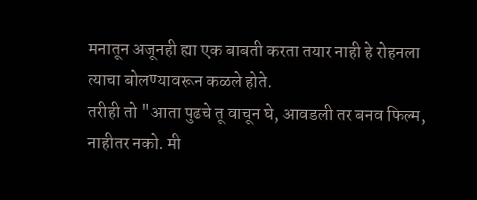मनातून अजूनही ह्या एक बाबती करता तयार नाही हे रोहनला त्याचा बोलण्यावरून कळले होते.
तरीही तो "आता पुढचे तू वाचून घे, आवडली तर बनव फिल्म, नाहीतर नको. मी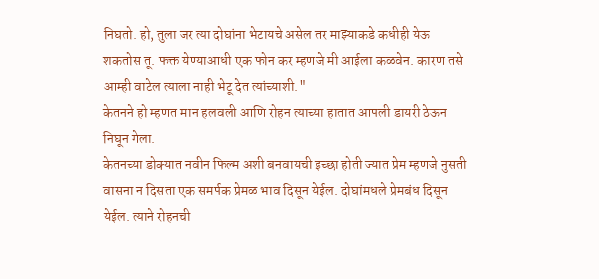निघतो. हो, तुला जर त्या दोघांना भेटायचे असेल तर माझ्याकडे कधीही येऊ शकतोस तू. फक्त येण्याआधी एक फोन कर म्हणजे मी आईला कळवेन. कारण तसे आम्ही वाटेल त्याला नाही भेटू देत त्यांच्याशी."
केतनने हो म्हणत मान हलवली आणि रोहन त्याच्या हातात आपली डायरी ठेऊन निघून गेला.
केतनच्या डोक्यात नवीन फिल्म अशी बनवायची इच्छा होती ज्यात प्रेम म्हणजे नुसती वासना न दिसता एक समर्पक प्रेमळ भाव दिसून येईल. दोघांमधले प्रेमबंध दिसून येईल. त्याने रोहनची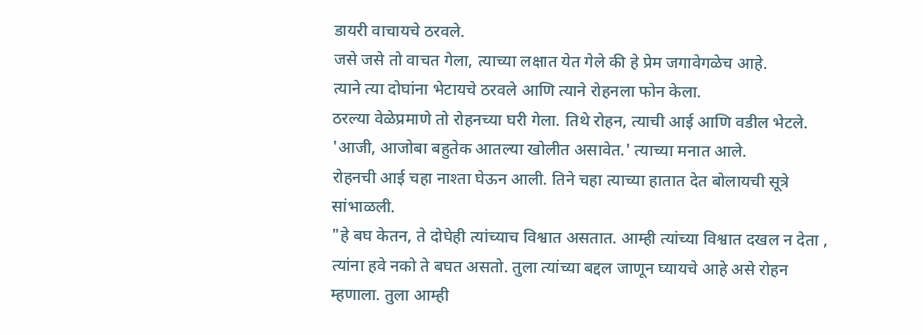डायरी वाचायचे ठरवले.
जसे जसे तो वाचत गेला, त्याच्या लक्षात येत गेले की हे प्रेम जगावेगळेच आहे.
त्याने त्या दोघांना भेटायचे ठरवले आणि त्याने रोहनला फोन केला.
ठरल्या वेळेप्रमाणे तो रोहनच्या घरी गेला. तिथे रोहन, त्याची आई आणि वडील भेटले. 'आजी, आजोबा बहुतेक आतल्या खोलीत असावेत.' त्याच्या मनात आले.
रोहनची आई चहा नाश्ता घेऊन आली. तिने चहा त्याच्या हातात देत बोलायची सूत्रे सांभाळली.
"हे बघ केतन, ते दोघेही त्यांच्याच विश्वात असतात. आम्ही त्यांच्या विश्वात दखल न देता , त्यांना हवे नको ते बघत असतो. तुला त्यांच्या बद्दल जाणून घ्यायचे आहे असे रोहन म्हणाला. तुला आम्ही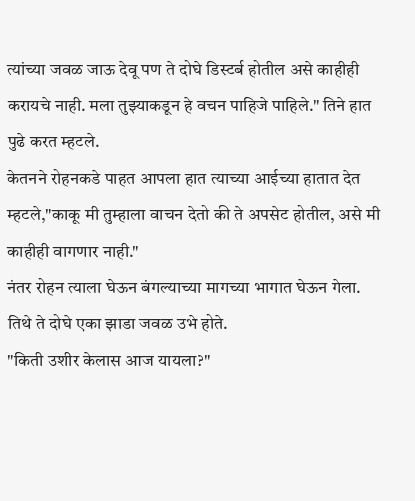त्यांच्या जवळ जाऊ देवू पण ते दोघे डिस्टर्ब होतील असे काहीही करायचे नाही. मला तुझ्याकडून हे वचन पाहिजे पाहिले." तिने हात पुढे करत म्हटले.
केतनने रोहनकडे पाहत आपला हात त्याच्या आईच्या हातात देत म्हटले,"काकू मी तुम्हाला वाचन देतो की ते अपसेट होतील, असे मी काहीही वागणार नाही."
नंतर रोहन त्याला घेऊन बंगल्याच्या मागच्या भागात घेऊन गेला. तिथे ते दोघे एका झाडा जवळ उभे होते.
"किती उशीर केलास आज यायला?"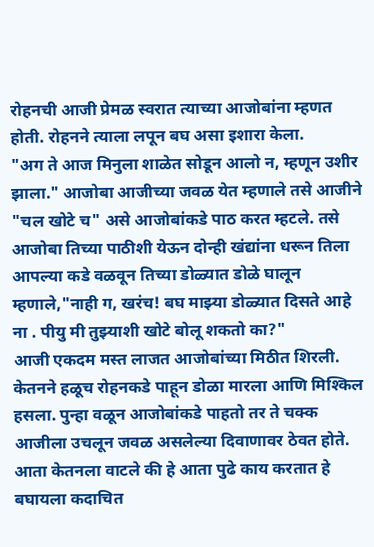रोहनची आजी प्रेमळ स्वरात त्याच्या आजोबांना म्हणत होती. रोहनने त्याला लपून बघ असा इशारा केला.
"अग ते आज मिनुला शाळेत सोडून आलो न, म्हणून उशीर झाला." आजोबा आजीच्या जवळ येत म्हणाले तसे आजीने "चल खोटे च" असे आजोबांकडे पाठ करत म्हटले. तसे आजोबा तिच्या पाठीशी येऊन दोन्ही खंद्यांना धरून तिला आपल्या कडे वळवून तिच्या डोळ्यात डोळे घालून म्हणाले,"नाही ग, खरंच! बघ माझ्या डोळ्यात दिसते आहे ना . पीयु मी तुझ्याशी खोटे बोलू शकतो का?"
आजी एकदम मस्त लाजत आजोबांच्या मिठीत शिरली. केतनने हळूच रोहनकडे पाहून डोळा मारला आणि मिश्किल हसला. पुन्हा वळून आजोबांकडे पाहतो तर ते चक्क आजीला उचलून जवळ असलेल्या दिवाणावर ठेवत होते.
आता केतनला वाटले की हे आता पुढे काय करतात हे बघायला कदाचित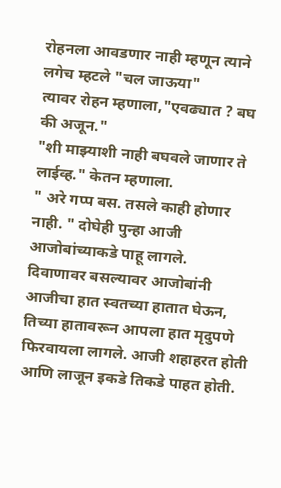रोहनला आवडणार नाही म्हणून त्याने लगेच म्हटले "चल जाऊया"
त्यावर रोहन म्हणाला,"एवढ्यात ? बघ की अजून."
"शी माझ्याशी नाही बघवले जाणार ते लाईव्ह." केतन म्हणाला.
" अरे गप्प बस. तसले काही होणार नाही. " दोघेही पुन्हा आजी आजोबांच्याकडे पाहू लागले.
दिवाणावर बसल्यावर आजोबांनी आजीचा हात स्वतच्या हातात घेऊन, तिच्या हातावरून आपला हात मृदुपणे फिरवायला लागले. आजी शहाहरत होती आणि लाजून इकडे तिकडे पाहत होती.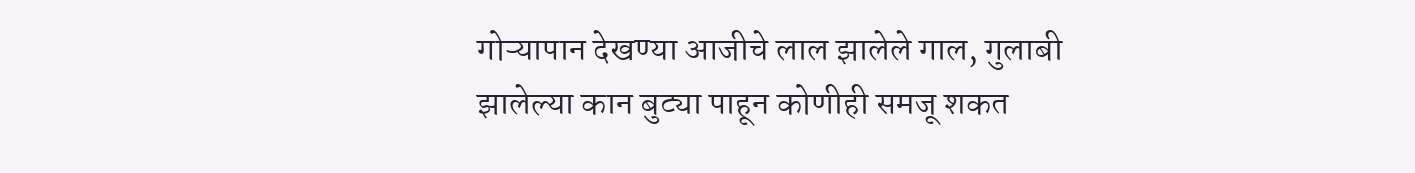गोऱ्यापान देखण्या आजीचे लाल झालेले गाल, गुलाबी झालेल्या कान बुट्या पाहून कोणीही समजू शकत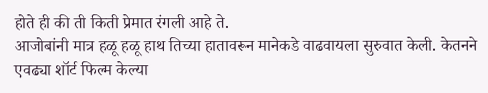होते ही की ती किती प्रेमात रंगली आहे ते.
आजोबांनी मात्र हळू हळू हाथ तिच्या हातावरून मानेकडे वाढवायला सुरुवात केली. केतनने एवढ्या शॉर्ट फिल्म केल्या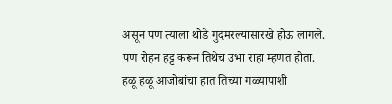असून पण त्याला थोडे गुदमरल्यासारखे होऊ लागले.
पण रोहन हट्ट करून तिथेच उभा राहा म्हणत होता.
हळू हळू आजोबांचा हात तिच्या गळ्यापाशी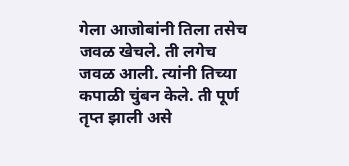गेला आजोबांनी तिला तसेच जवळ खेचले. ती लगेच जवळ आली. त्यांनी तिच्या कपाळी चुंबन केले. ती पूर्ण तृप्त झाली असे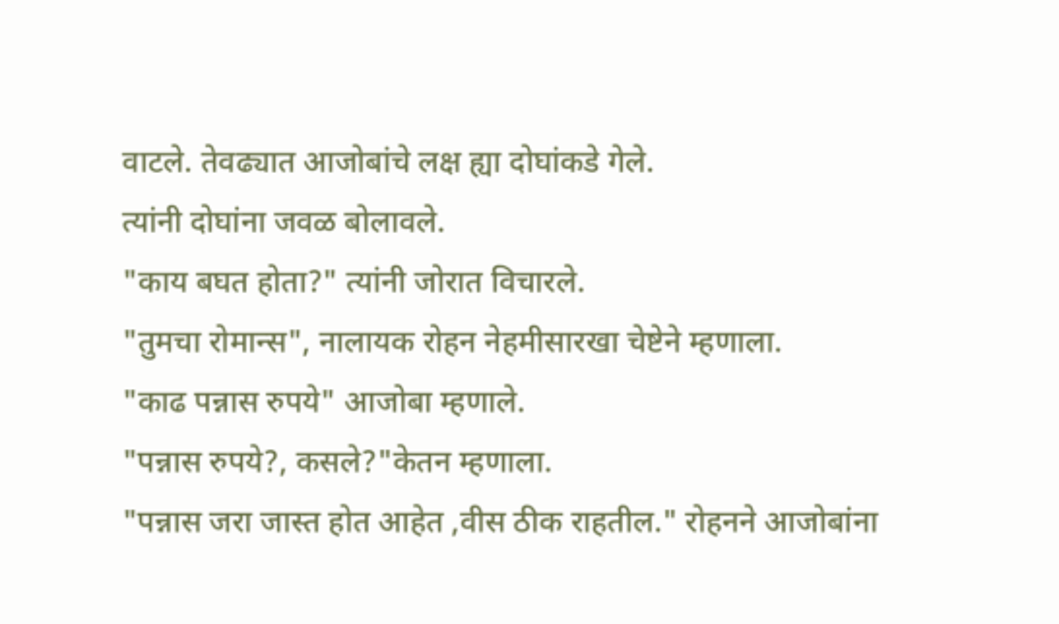वाटले. तेवढ्यात आजोबांचे लक्ष ह्या दोघांकडे गेले.
त्यांनी दोघांना जवळ बोलावले.
"काय बघत होता?" त्यांनी जोरात विचारले.
"तुमचा रोमान्स", नालायक रोहन नेहमीसारखा चेष्टेने म्हणाला.
"काढ पन्नास रुपये" आजोबा म्हणाले.
"पन्नास रुपये?, कसले?"केतन म्हणाला.
"पन्नास जरा जास्त होत आहेत ,वीस ठीक राहतील." रोहनने आजोबांना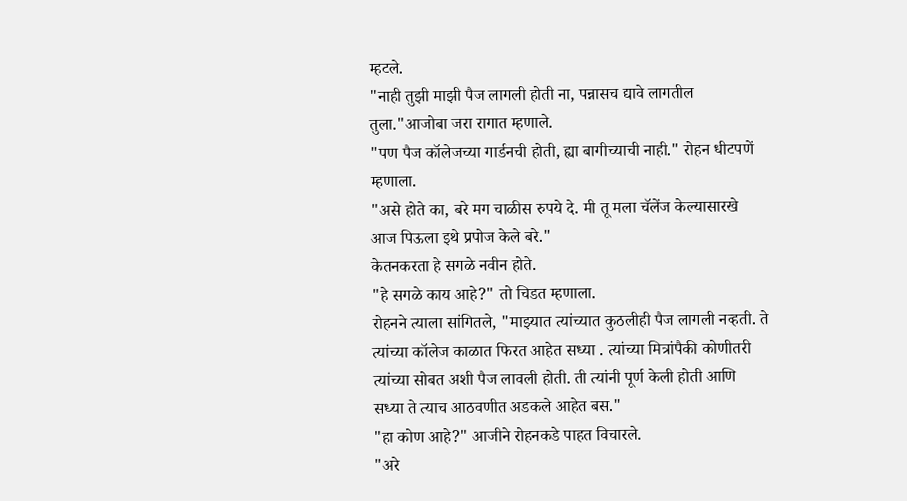म्हटले.
"नाही तुझी माझी पैज लागली होती ना, पन्नासच द्यावे लागतील तुला."आजोबा जरा रागात म्हणाले.
"पण पैज कॉलेजच्या गार्डनची होती, ह्या बागीच्याची नाही." रोहन धीटपणें म्हणाला.
"असे होते का, बरे मग चाळीस रुपये दे. मी तू मला चॅलेंज केल्यासारखे आज पिऊला इथे प्रपोज केले बरे."
केतनकरता हे सगळे नवीन होते.
"हे सगळे काय आहे?" तो चिडत म्हणाला.
रोहनने त्याला सांगितले, "माझ्यात त्यांच्यात कुठलीही पैज लागली नव्हती. ते त्यांच्या कॉलेज काळात फिरत आहेत सध्या . त्यांच्या मित्रांपैकी कोणीतरी त्यांच्या सोबत अशी पैज लावली होती. ती त्यांनी पूर्ण केली होती आणि सध्या ते त्याच आठवणीत अडकले आहेत बस."
"हा कोण आहे?" आजीने रोहनकडे पाहत विचारले.
"अरे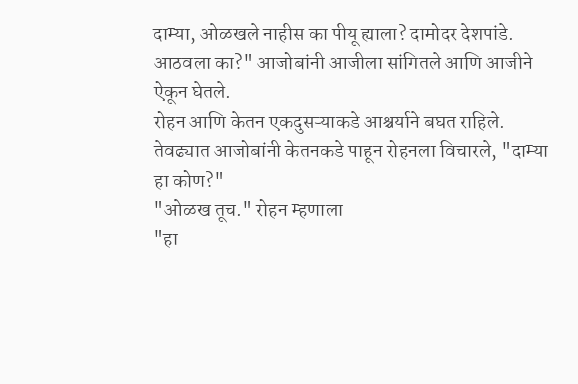दाम्या, ओळखले नाहीस का पीयू ह्याला? दामोदर देशपांडे. आठवला का?" आजोबांनी आजीला सांगितले आणि आजीने ऐकून घेतले.
रोहन आणि केतन एकदुसऱ्याकडे आश्चर्याने बघत राहिले.
तेवढ्यात आजोबांनी केतनकडे पाहून रोहनला विचारले, "दाम्या हा कोण?"
"ओळख तूच." रोहन म्हणाला
"हा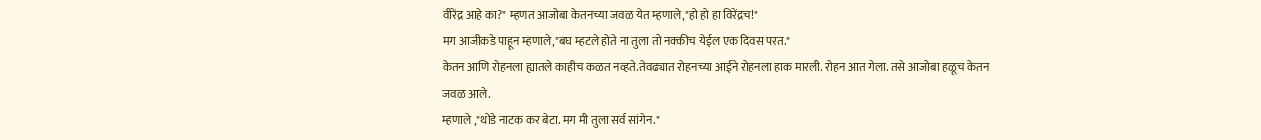वीरेंद्र आहे का?" म्हणत आजोबा केतनच्या जवळ येत म्हणाले,"हो हो हा विरेंद्रच!"
मग आजीकडे पाहून म्हणाले,"बघ म्हटले होते ना तुला तो नक्कीच येईल एक दिवस परत."
केतन आणि रोहनला ह्यातले काहीच कळत नव्हते.तेवढ्यात रोहनच्या आईने रोहनला हाक मारली. रोहन आत गेला. तसे आजोबा हळूच केतन जवळ आले.
म्हणाले ,"थोडे नाटक कर बेटा. मग मी तुला सर्व सांगेन."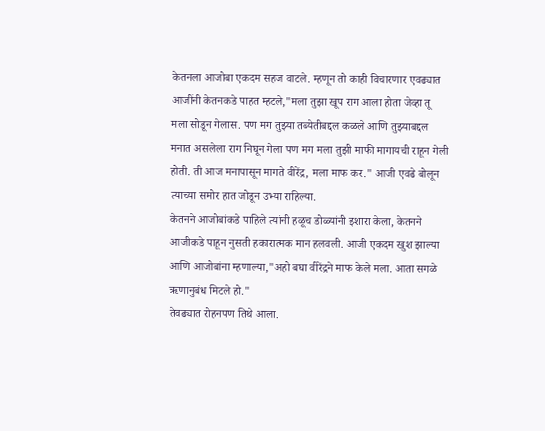केतनला आजोबा एकदम सहज वाटले. म्हणून तो काही विचारणार एवढ्यात आजींनी केतनकडे पाहत म्हटले,"मला तुझा खूप राग आला होता जेव्हा तू मला सोडून गेलास. पण मग तुझ्या तब्येतीबद्दल कळले आणि तुझ्याबद्दल मनात असलेला राग निघून गेला पण मग मला तुझी माफी मागायची राहून गेली होती. ती आज मनापासून मागते वीरेंद्र, मला माफ कर." आजी एवढे बोलून त्याच्या समोर हात जोडून उभ्या राहिल्या.
केतनने आजोबांकडे पाहिले त्यांनी हळूच डोळ्यांनी इशारा केला, केतनने आजीकडे पाहून नुसती हकारात्मक मान हलवली. आजी एकदम खुश झाल्या आणि आजोबांना म्हणाल्या,"अहो बघा वीरेंद्रने माफ केले मला. आता सगळे ऋणानुबंध मिटले हो."
तेवढ्यात रोहनपण तिथे आला.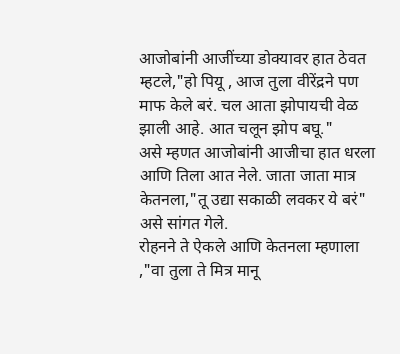आजोबांनी आजींच्या डोक्यावर हात ठेवत म्हटले,"हो पियू , आज तुला वीरेंद्रने पण माफ केले बरं. चल आता झोपायची वेळ झाली आहे. आत चलून झोप बघू."
असे म्हणत आजोबांनी आजीचा हात धरला आणि तिला आत नेले. जाता जाता मात्र केतनला,"तू उद्या सकाळी लवकर ये बरं" असे सांगत गेले.
रोहनने ते ऐकले आणि केतनला म्हणाला ,"वा तुला ते मित्र मानू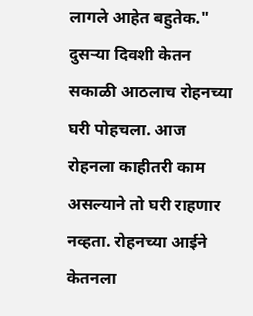लागले आहेत बहुतेक."
दुसऱ्या दिवशी केतन सकाळी आठलाच रोहनच्या घरी पोहचला. आज रोहनला काहीतरी काम असल्याने तो घरी राहणार नव्हता. रोहनच्या आईने केतनला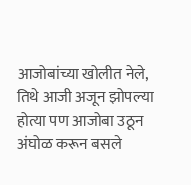आजोबांच्या खोलीत नेले, तिथे आजी अजून झोपल्या होत्या पण आजोबा उठून अंघोळ करून बसले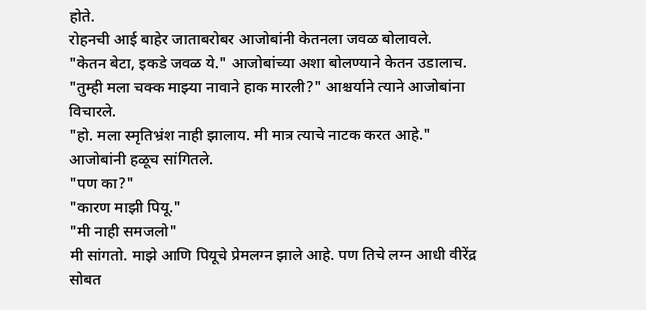होते.
रोहनची आई बाहेर जाताबरोबर आजोबांनी केतनला जवळ बोलावले.
"केतन बेटा, इकडे जवळ ये." आजोबांच्या अशा बोलण्याने केतन उडालाच.
"तुम्ही मला चक्क माझ्या नावाने हाक मारली?" आश्चर्याने त्याने आजोबांना विचारले.
"हो. मला स्मृतिभ्रंश नाही झालाय. मी मात्र त्याचे नाटक करत आहे." आजोबांनी हळूच सांगितले.
"पण का?"
"कारण माझी पियू."
"मी नाही समजलो"
मी सांगतो. माझे आणि पियूचे प्रेमलग्न झाले आहे. पण तिचे लग्न आधी वीरेंद्र सोबत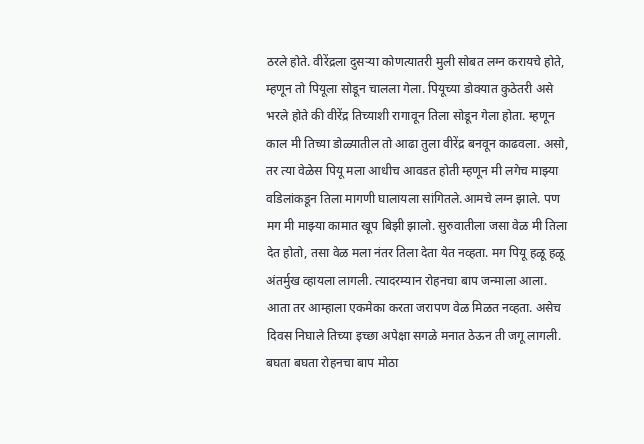ठरले होते. वीरेंद्रला दुसऱ्या कोणत्यातरी मुली सोबत लग्न करायचे होते, म्हणून तो पियूला सोडून चालला गेला. पियूच्या डोक्यात कुठेतरी असे भरले होते की वीरेंद्र तिच्याशी रागावून तिला सोडून गेला होता. म्हणून काल मी तिच्या डोळ्यातील तो आढा तुला वीरेंद्र बनवून काढवला. असो, तर त्या वेळेस पियू मला आधीच आवडत होती म्हणून मी लगेच माझ्या वडिलांकडून तिला मागणी घालायला सांगितले.आमचे लग्न झाले. पण मग मी माझ्या कामात खूप बिझी झालो. सुरुवातीला जसा वेळ मी तिला देत होतो, तसा वेळ मला नंतर तिला देता येत नव्हता. मग पियू हळू हळू अंतर्मुख व्हायला लागली. त्यादरम्यान रोहनचा बाप जन्माला आला. आता तर आम्हाला एकमेका करता जरापण वेळ मिळत नव्हता. असेच दिवस निघाले तिच्या इच्छा अपेक्षा सगळे मनात ठेऊन ती जगू लागली. बघता बघता रोहनचा बाप मोठा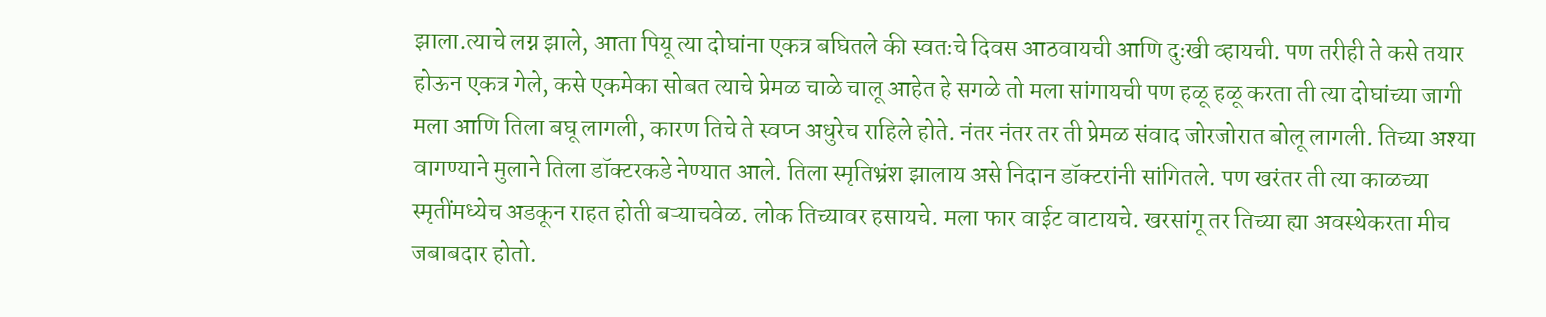झाला.त्याचे लग्न झाले, आता पियू त्या दोघांना एकत्र बघितले की स्वतःचे दिवस आठवायची आणि दुःखी व्हायची. पण तरीही ते कसे तयार होऊन एकत्र गेले, कसे एकमेका सोबत त्याचे प्रेमळ चाळे चालू आहेत हे सगळे तो मला सांगायची पण हळू हळू करता ती त्या दोघांच्या जागी मला आणि तिला बघू लागली, कारण तिचे ते स्वप्न अधुरेच राहिले होते. नंतर नंतर तर ती प्रेमळ संवाद जोरजोरात बोलू लागली. तिच्या अश्या वागण्याने मुलाने तिला डॉक्टरकडे नेण्यात आले. तिला स्मृतिभ्रंश झालाय असे निदान डॉक्टरांनी सांगितले. पण खरंतर ती त्या काळच्या स्मृतींमध्येच अडकून राहत होती बऱ्याचवेळ. लोक तिच्यावर हसायचे. मला फार वाईट वाटायचे. खरसांगू तर तिच्या ह्या अवस्थेकरता मीच जबाबदार होतो.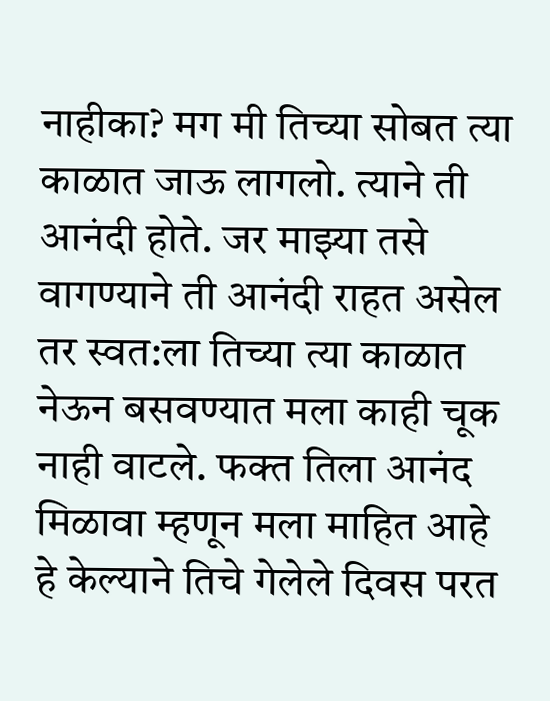नाहीका? मग मी तिच्या सोबत त्या काळात जाऊ लागलो. त्याने ती आनंदी होते. जर माझ्या तसे वागण्याने ती आनंदी राहत असेल तर स्वत:ला तिच्या त्या काळात नेऊन बसवण्यात मला काही चूक नाही वाटले. फक्त तिला आनंद मिळावा म्हणून मला माहित आहे हे केल्याने तिचे गेलेले दिवस परत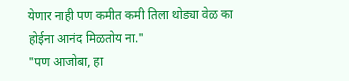येणार नाही पण कमीत कमी तिला थोड्या वेळ का होईना आनंद मिळतोय ना."
"पण आजोबा, हा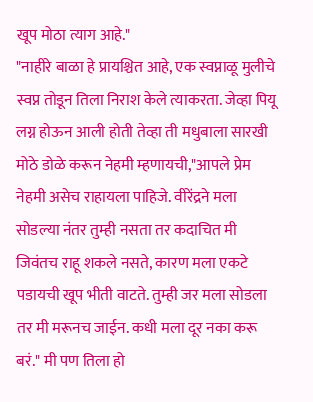खूप मोठा त्याग आहे."
"नाहीरे बाळा हे प्रायश्चित आहे, एक स्वप्नाळू मुलीचे स्वप्न तोडून तिला निराश केले त्याकरता. जेव्हा पियू लग्न होऊन आली होती तेव्हा ती मधुबाला सारखी मोठे डोळे करून नेहमी म्हणायची,"आपले प्रेम नेहमी असेच राहायला पाहिजे. वीरेंद्रने मला सोडल्या नंतर तुम्ही नसता तर कदाचित मी जिवंतच राहू शकले नसते, कारण मला एकटे पडायची खूप भीती वाटते. तुम्ही जर मला सोडला तर मी मरूनच जाईन. कधी मला दूर नका करू बरं." मी पण तिला हो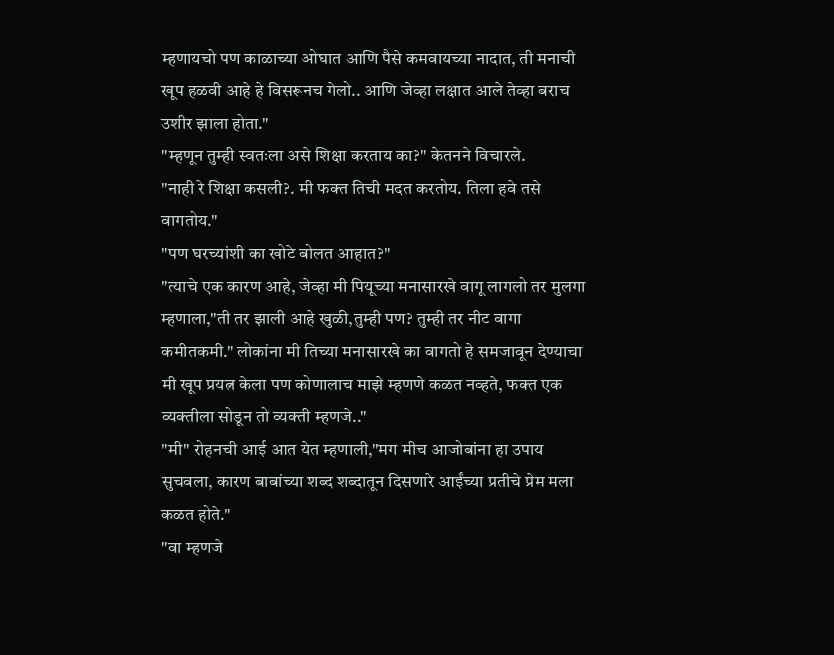म्हणायचो पण काळाच्या ओघात आणि पैसे कमवायच्या नादात, ती मनाची खूप हळवी आहे हे विसरूनच गेलो.. आणि जेव्हा लक्षात आले तेव्हा बराच उशीर झाला होता."
"म्हणून तुम्ही स्वतःला असे शिक्षा करताय का?" केतनने विचारले.
"नाही रे शिक्षा कसली?. मी फक्त तिची मदत करतोय. तिला हवे तसे वागतोय."
"पण घरच्यांशी का खोटे बोलत आहात?"
"त्याचे एक कारण आहे, जेव्हा मी पियूच्या मनासारखे वागू लागलो तर मुलगा म्हणाला,"ती तर झाली आहे खुळी,तुम्ही पण? तुम्ही तर नीट वागा कमीतकमी." लोकांना मी तिच्या मनासारखे का वागतो हे समजावून देण्याचा मी खूप प्रयत्न केला पण कोणालाच माझे म्हणणे कळत नव्हते, फक्त एक व्यक्तीला सोडून तो व्यक्ती म्हणजे.."
"मी" रोहनची आई आत येत म्हणाली,"मग मीच आजोबांना हा उपाय सुचवला, कारण बाबांच्या शब्द शब्दातून दिसणारे आईंच्या प्रतीचे प्रेम मला कळत होते."
"वा म्हणजे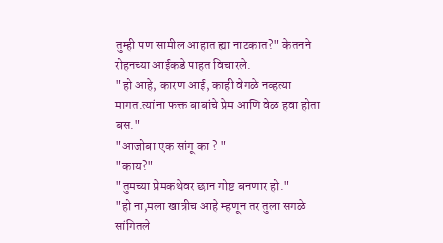तुम्ही पण सामील आहात ह्या नाटकात?" केतनने रोहनच्या आईकडे पाहत विचारले.
"हो आहे, कारण आई, काही वेगळे नव्हत्या मागत.त्यांना फक्त बाबांचे प्रेम आणि वेळ हवा होता बस."
"आजोबा एक सांगू का ? "
"काय?"
"तुमच्या प्रेमकथेवर छान गोष्ट बनणार हो."
"हो ना,मला खात्रीच आहे म्हणून तर तुला सगळे सांगितले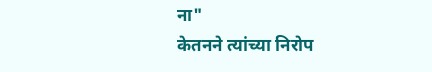ना"
केतनने त्यांच्या निरोप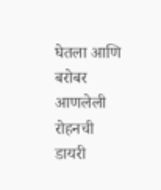घेतला आणि बरोबर आणलेली रोहनची डायरी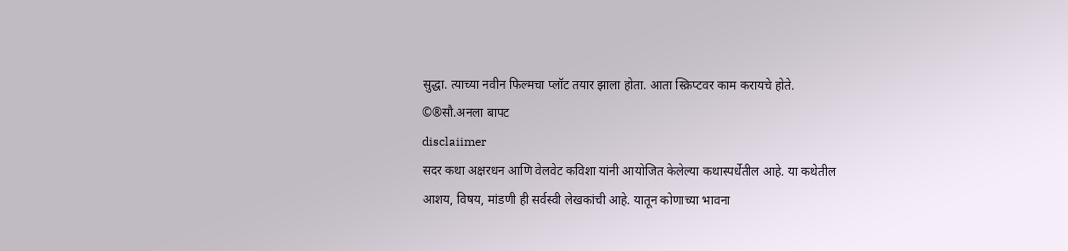सुद्धा. त्याच्या नवीन फिल्मचा प्लॉट तयार झाला होता. आता स्क्रिप्टवर काम करायचे होते.
©®सौ.अनला बापट
disclaiimer
सदर कथा अक्षरधन आणि वेलवेट कविशा यांनी आयोजित केलेल्या कथास्पर्धेतील आहे. या कथेतील आशय, विषय, मांडणी ही सर्वस्वी लेखकांची आहे. यातून कोणाच्या भावना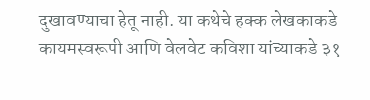दुखावण्याचा हेतू नाही. या कथेचे हक्क लेखकाकडे कायमस्वरूपी आणि वेलवेट कविशा यांच्याकडे ३१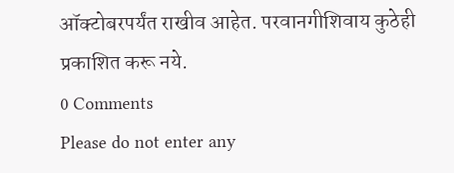ऑक्टोबरपर्यंत राखीव आहेत. परवानगीशिवाय कुठेही प्रकाशित करू नये.
0 Comments
Please do not enter any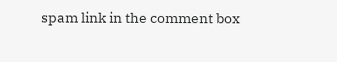spam link in the comment box